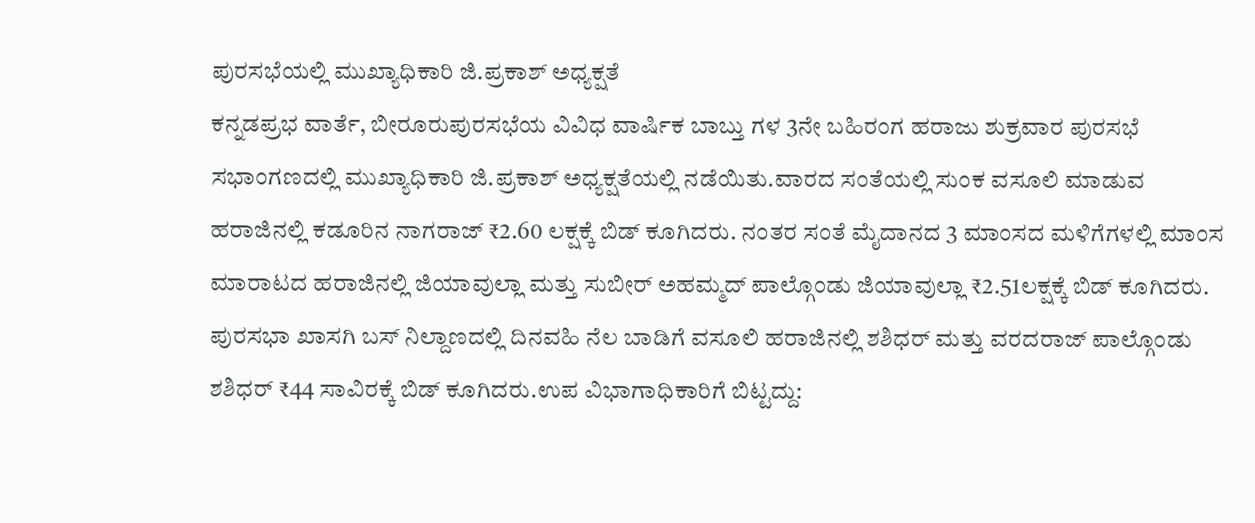ಪುರಸಭೆಯಲ್ಲಿ ಮುಖ್ಯಾಧಿಕಾರಿ ಜಿ.ಪ್ರಕಾಶ್ ಅಧ್ಯಕ್ಷತೆ
ಕನ್ನಡಪ್ರಭ ವಾರ್ತೆ, ಬೀರೂರುಪುರಸಭೆಯ ವಿವಿಧ ವಾರ್ಷಿಕ ಬಾಬ್ತು ಗಳ 3ನೇ ಬಹಿರಂಗ ಹರಾಜು ಶುಕ್ರವಾರ ಪುರಸಭೆ ಸಭಾಂಗಣದಲ್ಲಿ ಮುಖ್ಯಾಧಿಕಾರಿ ಜಿ.ಪ್ರಕಾಶ್ ಅಧ್ಯಕ್ಷತೆಯಲ್ಲಿ ನಡೆಯಿತು.ವಾರದ ಸಂತೆಯಲ್ಲಿ ಸುಂಕ ವಸೂಲಿ ಮಾಡುವ ಹರಾಜಿನಲ್ಲಿ ಕಡೂರಿನ ನಾಗರಾಜ್ ₹2.60 ಲಕ್ಷಕ್ಕೆ ಬಿಡ್ ಕೂಗಿದರು. ನಂತರ ಸಂತೆ ಮೈದಾನದ 3 ಮಾಂಸದ ಮಳಿಗೆಗಳಲ್ಲಿ ಮಾಂಸ ಮಾರಾಟದ ಹರಾಜಿನಲ್ಲಿ ಜಿಯಾವುಲ್ಲಾ ಮತ್ತು ಸುಬೀರ್ ಅಹಮ್ಮದ್ ಪಾಲ್ಗೊಂಡು ಜಿಯಾವುಲ್ಲಾ ₹2.51ಲಕ್ಷಕ್ಕೆ ಬಿಡ್ ಕೂಗಿದರು. ಪುರಸಭಾ ಖಾಸಗಿ ಬಸ್ ನಿಲ್ದಾಣದಲ್ಲಿ ದಿನವಹಿ ನೆಲ ಬಾಡಿಗೆ ವಸೂಲಿ ಹರಾಜಿನಲ್ಲಿ ಶಶಿಧರ್ ಮತ್ತು ವರದರಾಜ್ ಪಾಲ್ಗೊಂಡು ಶಶಿಧರ್ ₹44 ಸಾವಿರಕ್ಕೆ ಬಿಡ್ ಕೂಗಿದರು.ಉಪ ವಿಭಾಗಾಧಿಕಾರಿಗೆ ಬಿಟ್ಟದ್ದು: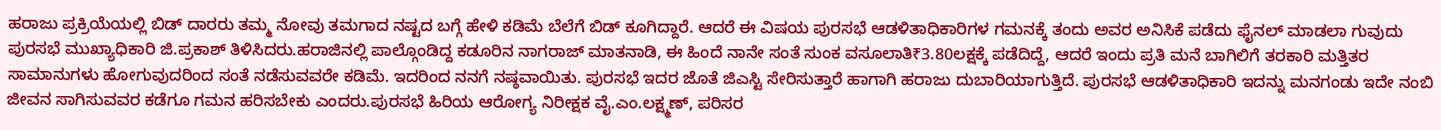ಹರಾಜು ಪ್ರಕ್ರಿಯೆಯಲ್ಲಿ ಬಿಡ್ ದಾರರು ತಮ್ಮ ನೋವು ತಮಗಾದ ನಷ್ಟದ ಬಗ್ಗೆ ಹೇಳಿ ಕಡಿಮೆ ಬೆಲೆಗೆ ಬಿಡ್ ಕೂಗಿದ್ದಾರೆ. ಆದರೆ ಈ ವಿಷಯ ಪುರಸಭೆ ಆಡಳಿತಾಧಿಕಾರಿಗಳ ಗಮನಕ್ಕೆ ತಂದು ಅವರ ಅನಿಸಿಕೆ ಪಡೆದು ಫೈನಲ್ ಮಾಡಲಾ ಗುವುದು ಪುರಸಭೆ ಮುಖ್ಯಾಧಿಕಾರಿ ಜಿ.ಪ್ರಕಾಶ್ ತಿಳಿಸಿದರು.ಹರಾಜಿನಲ್ಲಿ ಪಾಲ್ಗೊಂಡಿದ್ದ ಕಡೂರಿನ ನಾಗರಾಜ್ ಮಾತನಾಡಿ, ಈ ಹಿಂದೆ ನಾನೇ ಸಂತೆ ಸುಂಕ ವಸೂಲಾತಿ₹3.80ಲಕ್ಷಕ್ಕೆ ಪಡೆದಿದ್ದೆ, ಆದರೆ ಇಂದು ಪ್ರತಿ ಮನೆ ಬಾಗಿಲಿಗೆ ತರಕಾರಿ ಮತ್ತಿತರ ಸಾಮಾನುಗಳು ಹೋಗುವುದರಿಂದ ಸಂತೆ ನಡೆಸುವವರೇ ಕಡಿಮೆ. ಇದರಿಂದ ನನಗೆ ನಷ್ಠವಾಯಿತು. ಪುರಸಭೆ ಇದರ ಜೊತೆ ಜಿಎಸ್ಟಿ ಸೇರಿಸುತ್ತಾರೆ ಹಾಗಾಗಿ ಹರಾಜು ದುಬಾರಿಯಾಗುತ್ತಿದೆ. ಪುರಸಭೆ ಆಡಳಿತಾಧಿಕಾರಿ ಇದನ್ನು ಮನಗಂಡು ಇದೇ ನಂಬಿ ಜೀವನ ಸಾಗಿಸುವವರ ಕಡೆಗೂ ಗಮನ ಹರಿಸಬೇಕು ಎಂದರು.ಪುರಸಭೆ ಹಿರಿಯ ಆರೋಗ್ಯ ನಿರೀಕ್ಷಕ ವೈ.ಎಂ.ಲಕ್ಷ್ಮಣ್, ಪರಿಸರ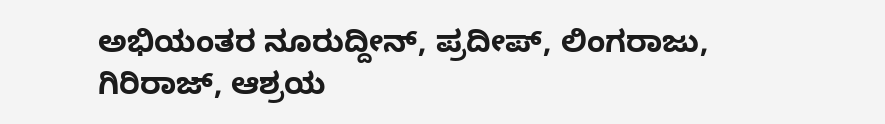ಅಭಿಯಂತರ ನೂರುದ್ದೀನ್, ಪ್ರದೀಪ್, ಲಿಂಗರಾಜು, ಗಿರಿರಾಜ್, ಆಶ್ರಯ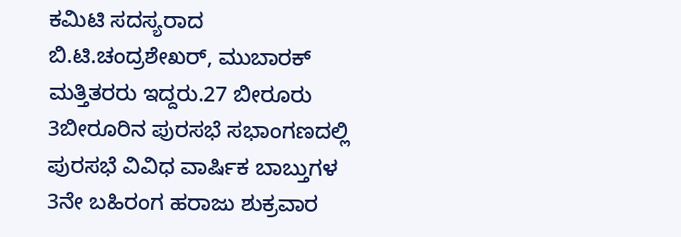ಕಮಿಟಿ ಸದಸ್ಯರಾದ ಬಿ.ಟಿ.ಚಂದ್ರಶೇಖರ್, ಮುಬಾರಕ್ ಮತ್ತಿತರರು ಇದ್ದರು.27 ಬೀರೂರು 3ಬೀರೂರಿನ ಪುರಸಭೆ ಸಭಾಂಗಣದಲ್ಲಿ ಪುರಸಭೆ ವಿವಿಧ ವಾರ್ಷಿಕ ಬಾಬ್ತುಗಳ 3ನೇ ಬಹಿರಂಗ ಹರಾಜು ಶುಕ್ರವಾರ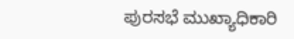ಪುರಸಭೆ ಮುಖ್ಯಾಧಿಕಾರಿ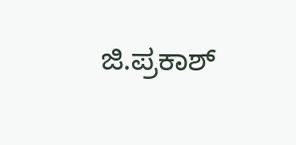ಜಿ.ಪ್ರಕಾಶ್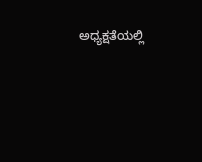ಅಧ್ಯಕ್ಷತೆಯಲ್ಲಿ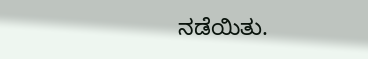ನಡೆಯಿತು.